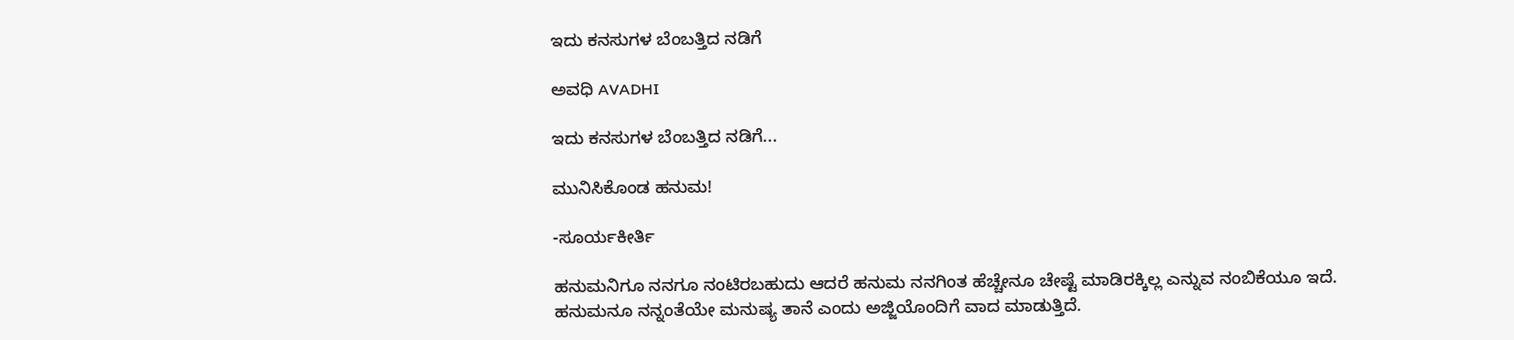ಇದು ಕನಸುಗಳ ಬೆಂಬತ್ತಿದ ನಡಿಗೆ‍

ಅವಧಿ AVADHI

ಇದು ಕನಸುಗಳ ಬೆಂಬತ್ತಿದ ನಡಿಗೆ...

ಮುನಿಸಿಕೊಂಡ ಹನುಮ!

-ಸೂರ್ಯಕೀರ್ತಿ

ಹನುಮನಿಗೂ ನನಗೂ ನಂಟಿರಬಹುದು ಆದರೆ ಹನುಮ ನನಗಿಂತ ಹೆಚ್ಚೇನೂ ಚೇಷ್ಟೆ ಮಾಡಿರಕ್ಕಿಲ್ಲ ಎನ್ನುವ ನಂಬಿಕೆಯೂ ಇದೆ. ಹನುಮನೂ ನನ್ನಂತೆಯೇ ಮನುಷ್ಯ ತಾನೆ ಎಂದು ಅಜ್ಜಿಯೊಂದಿಗೆ ವಾದ ಮಾಡುತ್ತಿದೆ.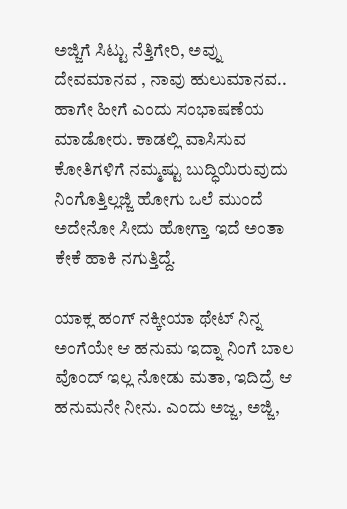ಅಜ್ಜಿಗೆ ಸಿಟ್ಟು ನೆತ್ತಿಗೇರಿ, ಅವ್ನು ದೇವಮಾನವ , ನಾವು ಹುಲುಮಾನವ.. ಹಾಗೇ ಹೀಗೆ ಎಂದು ಸಂಭಾಷಣೆಯ ಮಾಡೋರು. ಕಾಡಲ್ಲಿ ವಾಸಿಸುವ ಕೋತಿಗಳಿಗೆ ನಮ್ಮಷ್ಟು ಬುದ್ಧಿಯಿರುವುದು ನಿಂಗೊತ್ತಿಲ್ಲಜ್ಜಿ ಹೋಗು ಒಲೆ ಮುಂದೆ ಅದೇನೋ ಸೀದು ಹೋಗ್ತಾ ಇದೆ ಅಂತಾ ಕೇಕೆ ಹಾಕಿ ನಗುತ್ತಿದ್ದೆ.

ಯಾಕ್ಲ ಹಂಗ್ ನಕ್ಕೀಯಾ ಥೇಟ್ ನಿನ್ನ ಅಂಗೆಯೇ ಆ ಹನುಮ ಇದ್ನಾ ನಿಂಗೆ ಬಾಲ ವೊಂದ್ ಇಲ್ಲ ನೋಡು ಮತಾ, ಇದಿದ್ರೆ ಆ ಹನುಮನೇ ನೀನು. ಎಂದು ಅಜ್ಜ, ಅಜ್ಜಿ,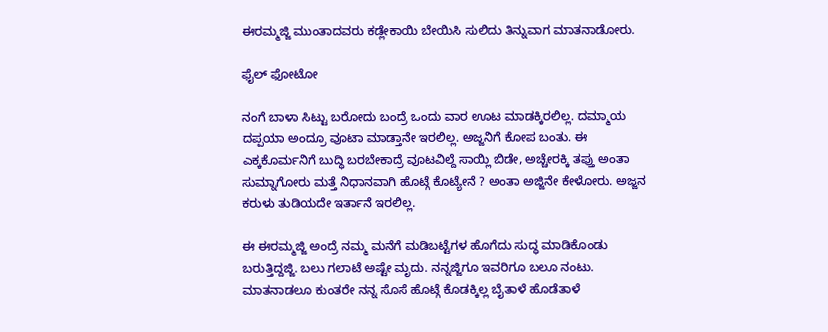ಈರಮ್ಮಜ್ಜಿ ಮುಂತಾದವರು ಕಡ್ಲೇಕಾಯಿ ಬೇಯಿಸಿ ಸುಲಿದು ತಿನ್ನುವಾಗ ಮಾತನಾಡೋರು.

ಫೈಲ್ ಫೋಟೋ

ನಂಗೆ ಬಾಳಾ ಸಿಟ್ಟು ಬರೋದು ಬಂದ್ರೆ ಒಂದು ವಾರ ಊಟ ಮಾಡಕ್ಕಿರಲಿಲ್ಲ. ದಮ್ಮಾಯ ದಪ್ಪಯಾ ಅಂದ್ರೂ ವೂಟಾ ಮಾಡ್ತಾನೇ ಇರಲಿಲ್ಲ. ಅಜ್ಜನಿಗೆ ಕೋಪ ಬಂತು. ಈ ಎಕ್ಕಕೊರ್ಮನಿಗೆ ಬುದ್ಧಿ ಬರಬೇಕಾದ್ರೆ ವೂಟವಿಲ್ದೆ ಸಾಯ್ಲಿ ಬಿಡೇ, ಅಚ್ಚೇರಕ್ಕಿ ತಪ್ತು ಅಂತಾ ಸುಮ್ನಾಗೋರು ಮತ್ತೆ ನಿಧಾನವಾಗಿ ಹೊಟ್ಗೆ ಕೊಟ್ಯೇನೆ ? ಅಂತಾ ಅಜ್ಜಿನೇ ಕೇಳೋರು. ಅಜ್ಜನ ಕರುಳು ತುಡಿಯದೇ ಇರ್ತಾನೆ ಇರಲಿಲ್ಲ.

ಈ ಈರಮ್ಮಜ್ಜಿ ಅಂದ್ರೆ ನಮ್ಮ ಮನೆಗೆ ಮಡಿಬಟ್ಟೆಗಳ ಹೊಗೆದು ಸುದ್ಧ ಮಾಡಿಕೊಂಡು ಬರುತ್ತಿದ್ದಜ್ಜಿ. ಬಲು ಗಲಾಟೆ ಅಷ್ಟೇ ಮೃದು. ನನ್ನಜ್ಜಿಗೂ ಇವರಿಗೂ ಬಲೂ ನಂಟು. ಮಾತನಾಡಲೂ ಕುಂತರೇ ನನ್ನ ಸೊಸೆ ಹೊಟ್ಗೆ ಕೊಡಕ್ಕಿಲ್ಲ ಬೈತಾಳೆ ಹೊಡೆತಾಳೆ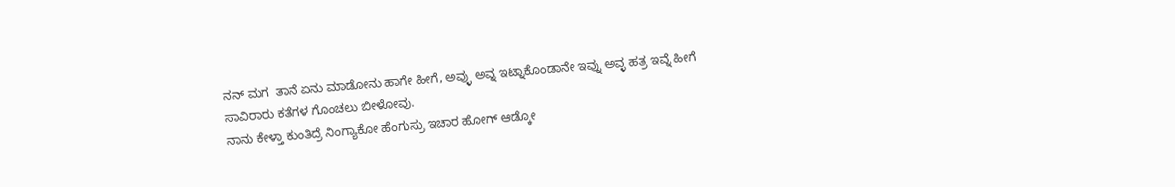ನನ್ ಮಗ  ತಾನೆ ಏನು ಮಾಡೋನು ಹಾಗೇ ಹೀಗೆ, ಅವ್ಳು ಅವ್ನ ಇಟ್ನಾಕೊಂಡಾನೇ ಇವ್ನು ಅವ್ಳ ಹತ್ರ ಇವ್ನೆ ಹೀಗೆ ಸಾವಿರಾರು ಕತೆಗಳ ಗೊಂಚಲು ಬೀಳೋವು.
ನಾನು ಕೇಳ್ತಾ ಕುಂತಿದ್ರೆ ನಿಂಗ್ಯಾಕೋ ಹೆಂಗುಸ್ರು ಇಚಾರ ಹೋಗ್ ಆಡ್ಕೋ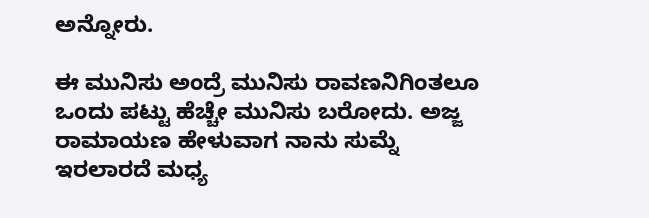ಅನ್ನೋರು.

ಈ ಮುನಿಸು ಅಂದ್ರೆ ಮುನಿಸು ರಾವಣನಿಗಿಂತಲೂ ಒಂದು ಪಟ್ಟು ಹೆಚ್ಚೇ ಮುನಿಸು ಬರೋದು. ಅಜ್ಜ ರಾಮಾಯಣ ಹೇಳುವಾಗ ನಾನು ಸುಮ್ನೆ ಇರಲಾರದೆ ಮಧ್ಯ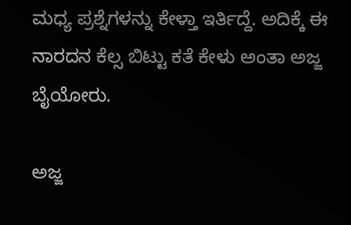ಮಧ್ಯ ಪ್ರಶ್ನೆಗಳನ್ನು ಕೇಳ್ತಾ ಇರ್ತಿದ್ದೆ. ಅದಿಕ್ಕೆ ಈ ನಾರದನ ಕೆಲ್ಸ ಬಿಟ್ಟು ಕತೆ ಕೇಳು ಅಂತಾ ಅಜ್ಜ ಬೈಯೋರು.

ಅಜ್ಜ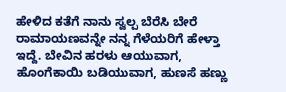ಹೇಳಿದ ಕತೆಗೆ ನಾನು ಸ್ವಲ್ಪ ಬೆರೆಸಿ ಬೇರೆ ರಾಮಾಯಣವನ್ನೇ ನನ್ನ ಗೆಳೆಯರಿಗೆ ಹೇಳ್ತಾ ಇದ್ದೆ. ಬೇವಿನ ಹರಳು ಆಯುವಾಗ, ಹೊಂಗೆಕಾಯಿ ಬಡಿಯುವಾಗ, ಹುಣಸೆ ಹಣ್ಣು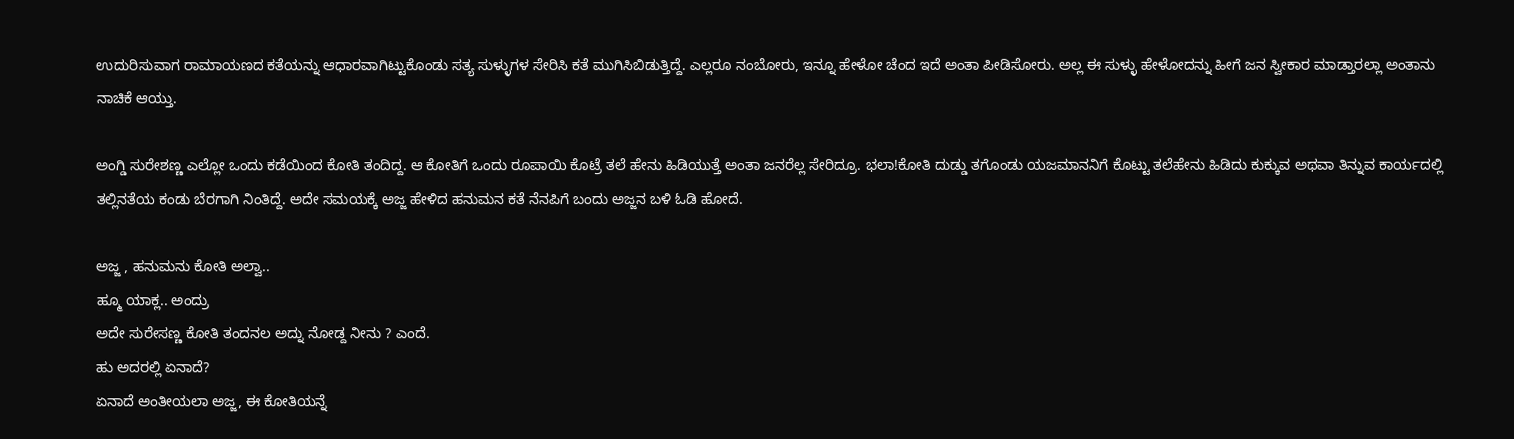ಉದುರಿಸುವಾಗ ರಾಮಾಯಣದ ಕತೆಯನ್ನು ಆಧಾರವಾಗಿಟ್ಟುಕೊಂಡು ಸತ್ಯ ಸುಳ್ಳುಗಳ ಸೇರಿಸಿ ಕತೆ ಮುಗಿಸಿಬಿಡುತ್ತಿದ್ದೆ. ಎಲ್ಲರೂ ನಂಬೋರು, ಇನ್ನೂ ಹೇಳೋ ಚೆಂದ ಇದೆ ಅಂತಾ ಪೀಡಿಸೋರು. ಅಲ್ಲ ಈ ಸುಳ್ಳು ಹೇಳೋದನ್ನು ಹೀಗೆ ಜನ ಸ್ವೀಕಾರ ಮಾಡ್ತಾರಲ್ಲಾ ಅಂತಾನು ನಾಚಿಕೆ ಆಯ್ತು.

ಅಂಗ್ಡಿ ಸುರೇಶಣ್ಣ ಎಲ್ಲೋ ಒಂದು ಕಡೆಯಿಂದ ಕೋತಿ ತಂದಿದ್ದ. ಆ ಕೋತಿಗೆ ಒಂದು ರೂಪಾಯಿ ಕೊಟ್ರೆ ತಲೆ ಹೇನು ಹಿಡಿಯುತ್ತೆ ಅಂತಾ ಜನರೆಲ್ಲ ಸೇರಿದ್ರೂ. ಭಲಾ!ಕೋತಿ ದುಡ್ಡು ತಗೊಂಡು ಯಜಮಾನನಿಗೆ ಕೊಟ್ಟು ತಲೆಹೇನು ಹಿಡಿದು ಕುಕ್ಕುವ ಅಥವಾ ತಿನ್ನುವ ಕಾರ್ಯದಲ್ಲಿ ತಲ್ಲಿನತೆಯ ಕಂಡು ಬೆರಗಾಗಿ ನಿಂತಿದ್ದೆ. ಅದೇ ಸಮಯಕ್ಕೆ ಅಜ್ಜ ಹೇಳಿದ ಹನುಮನ ಕತೆ ನೆನಪಿಗೆ ಬಂದು ಅಜ್ಜನ ಬಳಿ ಓಡಿ ಹೋದೆ.

ಅಜ್ಜ , ಹನುಮನು ಕೋತಿ ಅಲ್ವಾ..
ಹ್ಮೂ ಯಾಕ್ಲ.. ಅಂದ್ರು
ಅದೇ ಸುರೇಸಣ್ಣ ಕೋತಿ ತಂದನಲ ಅದ್ನು ನೋಡ್ದ ನೀನು ? ಎಂದೆ.
ಹು ಅದರಲ್ಲಿ ಏನಾದೆ?
ಏನಾದೆ ಅಂತೀಯಲಾ ಅಜ್ಜ, ಈ ಕೋತಿಯನ್ನೆ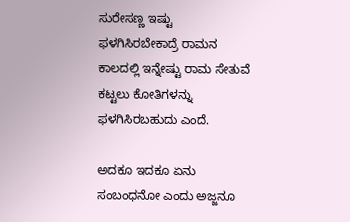ಸುರೇಸಣ್ಣ ಇಷ್ಟು ಫಳಗಿಸಿರಬೇಕಾದ್ರೆ ರಾಮನ ಕಾಲದಲ್ಲಿ ಇನ್ನೇಷ್ಟು ರಾಮ ಸೇತುವೆ ಕಟ್ಟಲು ಕೋತಿಗಳನ್ನು ಫಳಗಿಸಿರಬಹುದು ಎಂದೆ.

ಅದಕೂ ಇದಕೂ ಏನು ಸಂಬಂಧನೋ ಎಂದು ಅಜ್ಜನೂ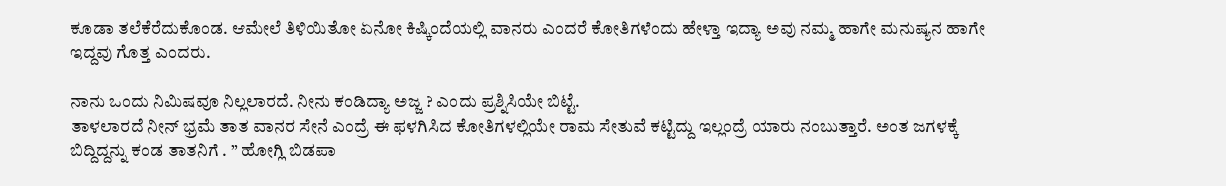ಕೂಡಾ ತಲೆಕೆರೆದುಕೊಂಡ. ಆಮೇಲೆ ತಿಳಿಯಿತೋ ಏನೋ ಕಿಷ್ಕಿಂದೆಯಲ್ಲಿ ವಾನರು ಎಂದರೆ ಕೋತಿಗಳೆಂದು ಹೇಳ್ತಾ ಇದ್ಯಾ ಅವು ನಮ್ಮ ಹಾಗೇ ಮನುಷ್ಯನ ಹಾಗೇ ಇದ್ದವು ಗೊತ್ತ ಎಂದರು.

ನಾನು ಒಂದು ನಿಮಿಷವೂ ನಿಲ್ಲಲಾರದೆ. ನೀನು ಕಂಡಿದ್ಯಾ ಅಜ್ಜ ? ಎಂದು ಪ್ರಶ್ನಿಸಿಯೇ ಬಿಟ್ಟೆ.
ತಾಳಲಾರದೆ ನೀನ್ ಭ್ರಮೆ ತಾತ ವಾನರ ಸೇನೆ ಎಂದ್ರೆ ಈ ಫಳಗಿಸಿದ ಕೋತಿಗಳಲ್ಲಿಯೇ ರಾಮ ಸೇತುವೆ ಕಟ್ಟಿದ್ದು ಇಲ್ಲಂದ್ರೆ ಯಾರು ನಂಬುತ್ತಾರೆ. ಅಂತ ಜಗಳಕ್ಕೆ ಬಿದ್ದಿದ್ದನ್ನು ಕಂಡ ತಾತನಿಗೆ . ” ಹೋಗ್ಲಿ ಬಿಡಪಾ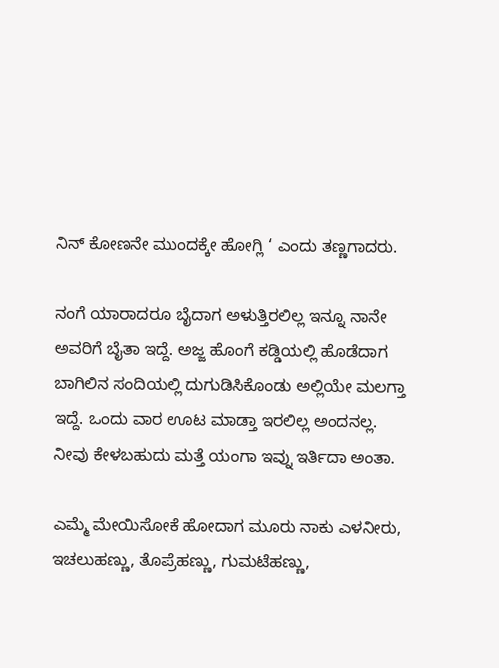ನಿನ್ ಕೋಣನೇ ಮುಂದಕ್ಕೇ ಹೋಗ್ಲಿ ‘ ಎಂದು ತಣ್ಣಗಾದರು.

ನಂಗೆ ಯಾರಾದರೂ ಬೈದಾಗ ಅಳುತ್ತಿರಲಿಲ್ಲ ಇನ್ನೂ ನಾನೇ ಅವರಿಗೆ ಬೈತಾ ಇದ್ದೆ. ಅಜ್ಜ ಹೊಂಗೆ ಕಡ್ಡಿಯಲ್ಲಿ ಹೊಡೆದಾಗ ಬಾಗಿಲಿನ ಸಂದಿಯಲ್ಲಿ ದುಗುಡಿಸಿಕೊಂಡು ಅಲ್ಲಿಯೇ ಮಲಗ್ತಾ ಇದ್ದೆ. ಒಂದು ವಾರ ಊಟ ಮಾಡ್ತಾ ಇರಲಿಲ್ಲ ಅಂದನಲ್ಲ. ನೀವು ಕೇಳಬಹುದು ಮತ್ತೆ ಯಂಗಾ ಇವ್ನು ಇರ್ತಿದಾ ಅಂತಾ.

ಎಮ್ಮೆ ಮೇಯಿಸೋಕೆ ಹೋದಾಗ ಮೂರು ನಾಕು ಎಳನೀರು, ಇಚಲುಹಣ್ಣು, ತೊಪ್ರೆಹಣ್ಣು, ಗುಮಟೆಹಣ್ಣು,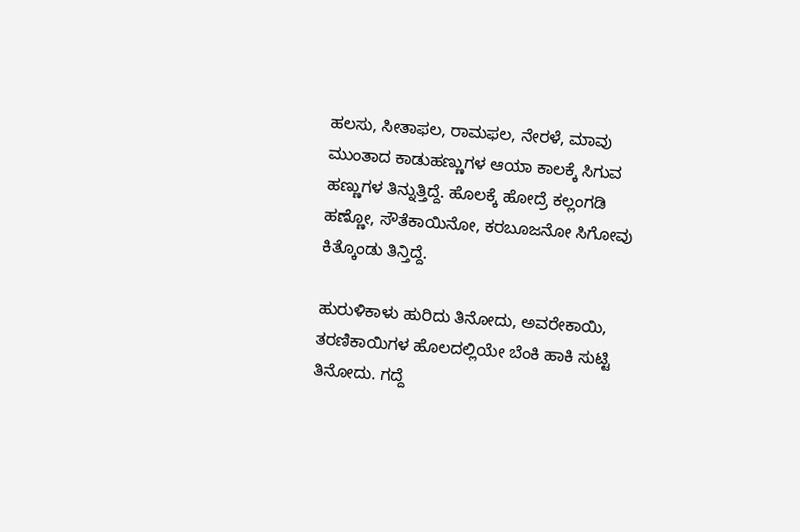ಹಲಸು, ಸೀತಾಫಲ, ರಾಮಫಲ, ನೇರಳೆ, ಮಾವು ಮುಂತಾದ ಕಾಡುಹಣ್ಣುಗಳ ಆಯಾ ಕಾಲಕ್ಕೆ ಸಿಗುವ ಹಣ್ಣುಗಳ ತಿನ್ನುತ್ತಿದ್ದೆ. ಹೊಲಕ್ಕೆ ಹೋದ್ರೆ ಕಲ್ಲಂಗಡಿ ಹಣ್ಣೋ, ಸೌತೆಕಾಯಿನೋ, ಕರಬೂಜನೋ ಸಿಗೋವು ಕಿತ್ಕೊಂಡು ತಿನ್ತಿದ್ದೆ.

ಹುರುಳಿಕಾಳು ಹುರಿದು ತಿನೋದು, ಅವರೇಕಾಯಿ, ತರಣಿಕಾಯಿಗಳ ಹೊಲದಲ್ಲಿಯೇ ಬೆಂಕಿ ಹಾಕಿ ಸುಟ್ಟಿ ತಿನೋದು. ಗದ್ದೆ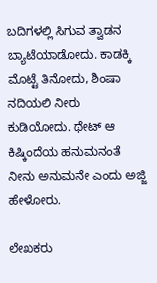ಬದಿಗಳಲ್ಲಿ ಸಿಗುವ ತ್ವಾಡನ ಬ್ಯಾಟೆಯಾಡೋದು. ಕಾಡಕ್ಕಿ ಮೊಟ್ಟೆ ತಿನೋದು, ಶಿಂಷಾ ನದಿಯಲಿ ನೀರು ಕುಡಿಯೋದು. ಥೇಟ್ ಆ ಕಿಷ್ಕಿಂದೆಯ ಹನುಮನಂತೆ ನೀನು ಅನುಮನೇ ಎಂದು ಅಜ್ಜಿ ಹೇಳೋರು.

ಲೇಖಕರು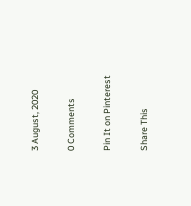3 August, 2020

0 Comments

Pin It on Pinterest

Share This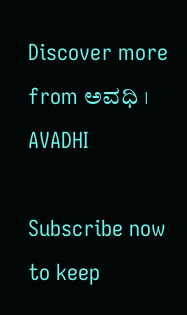Discover more from ಅವಧಿ । AVADHI

Subscribe now to keep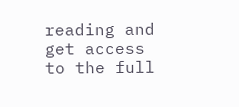reading and get access to the full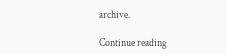archive.

Continue reading